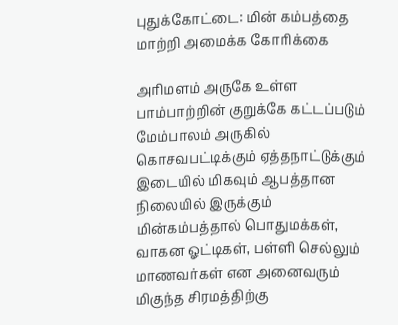புதுக்கோட்டை: மின் கம்பத்தை மாற்றி அமைக்க கோரிக்கை

அரிமளம் அருகே உள்ள பாம்பாற்றின் குறுக்கே கட்டப்படும் மேம்பாலம் அருகில் கொசவபட்டிக்கும் ஏத்தநாட்டுக்கும் இடையில் மிகவும் ஆபத்தான நிலையில் இருக்கும் மின்கம்பத்தால் பொதுமக்கள், வாகன ஓட்டிகள், பள்ளி செல்லும் மாணவர்கள் என அனைவரும் மிகுந்த சிரமத்திற்கு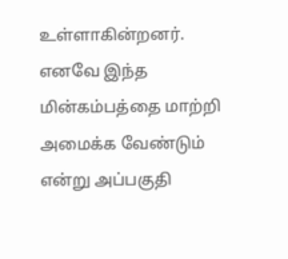உள்ளாகின்றனர். எனவே இந்த மின்கம்பத்தை மாற்றி அமைக்க வேண்டும் என்று அப்பகுதி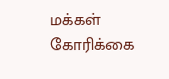மக்கள் கோரிக்கை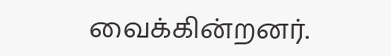வைக்கின்றனர்.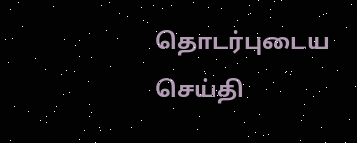தொடர்புடைய செய்தி